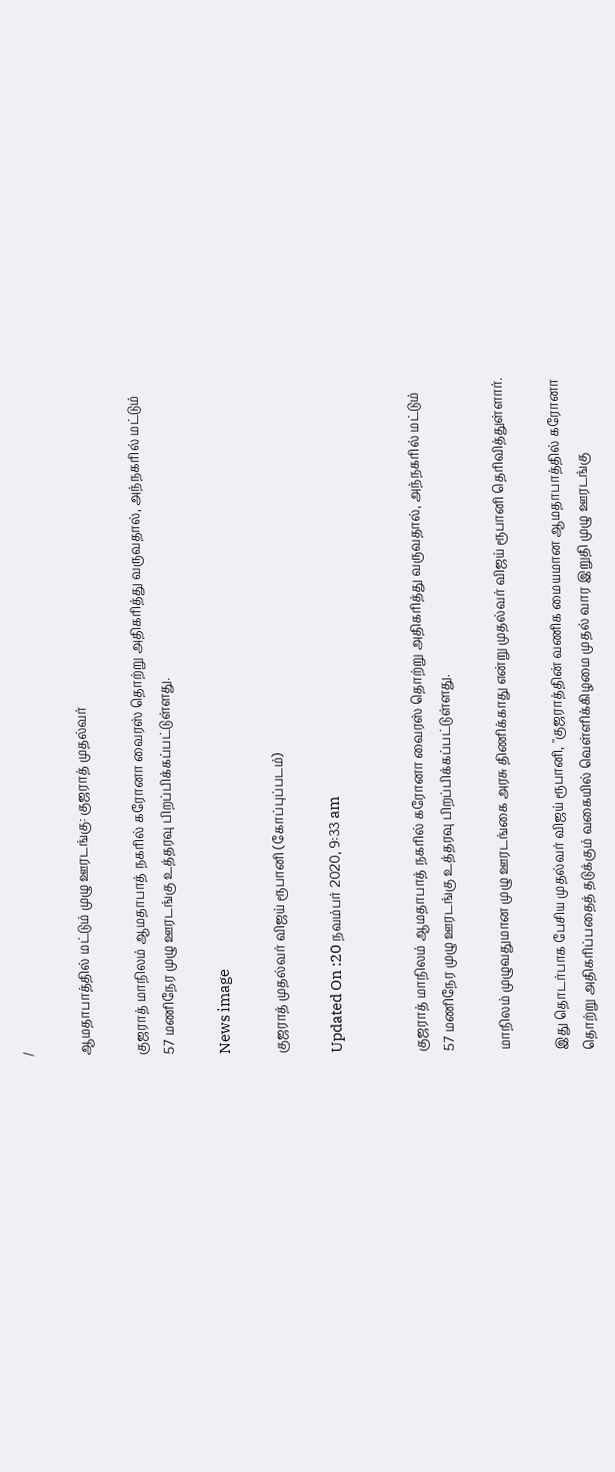/

ஆமதாபாத்தில் மட்டும் முழு ஊரடங்கு: குஜராத் முதல்வர்

குஜராத் மாநிலம் ஆமதாபாத் நகரில் கரோனா வைரஸ் தொற்று அதிகரித்து வருவதால், அந்நகரில் மட்டும் 57 மணிநேர முழு ஊரடங்கு உத்தரவு பிறப்பிக்கப்பட்டுள்ளது.

News image

குஜராத் முதல்வர் விஜய் ரூபானி (கோப்புப்படம்)

Updated On :20 நவம்பர் 2020, 9:33 am


குஜராத் மாநிலம் ஆமதாபாத் நகரில் கரோனா வைரஸ் தொற்று அதிகரித்து வருவதால், அந்நகரில் மட்டும் 57 மணிநேர முழு ஊரடங்கு உத்தரவு பிறப்பிக்கப்பட்டுள்ளது.

மாநிலம் முழுவதுமான முழு ஊரடங்கை அரசு திணிக்காது என்று முதல்வர் விஜய் ரூபானி தெரிவித்துள்ளார்.

இது தொடர்பாக பேசிய முதல்வர் விஜய் ரூபானி, ''குஜராத்தின் வணிக மையமான ஆமதாபாத்தில் கரோனா தொற்று அதிகரிப்பதைத் தடுக்கும் வகையில் வெள்ளிக்கிழமை முதல் வார இறுதி முழு ஊரடங்கு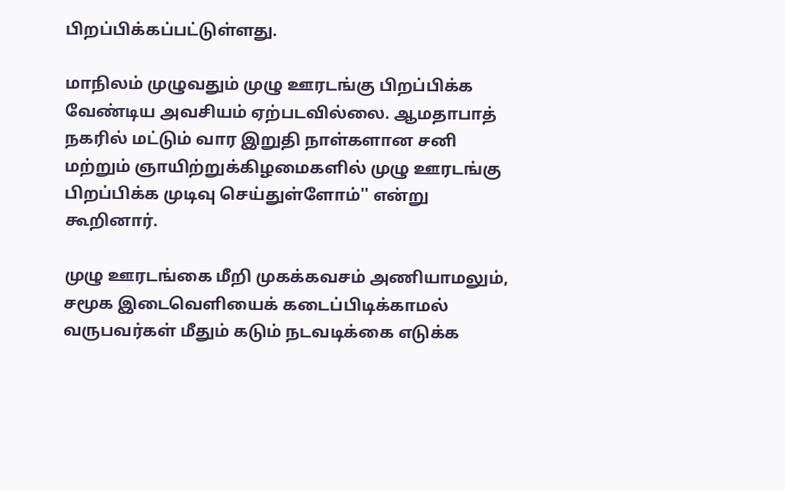பிறப்பிக்கப்பட்டுள்ளது.

மாநிலம் முழுவதும் முழு ஊரடங்கு பிறப்பிக்க வேண்டிய அவசியம் ஏற்படவில்லை. ஆமதாபாத் நகரில் மட்டும் வார இறுதி நாள்களான சனி மற்றும் ஞாயிற்றுக்கிழமைகளில் முழு ஊரடங்கு பிறப்பிக்க முடிவு செய்துள்ளோம்'' என்று கூறினார்.

முழு ஊரடங்கை மீறி முகக்கவசம் அணியாமலும், சமூக இடைவெளியைக் கடைப்பிடிக்காமல் வருபவர்கள் மீதும் கடும் நடவடிக்கை எடுக்க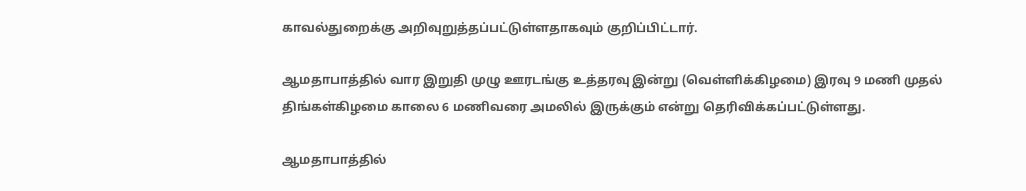காவல்துறைக்கு அறிவுறுத்தப்பட்டுள்ளதாகவும் குறிப்பிட்டார்.

ஆமதாபாத்தில் வார இறுதி முழு ஊரடங்கு உத்தரவு இன்று (வெள்ளிக்கிழமை) இரவு 9 மணி முதல் திங்கள்கிழமை காலை 6 மணிவரை அமலில் இருக்கும் என்று தெரிவிக்கப்பட்டுள்ளது.

ஆமதாபாத்தில்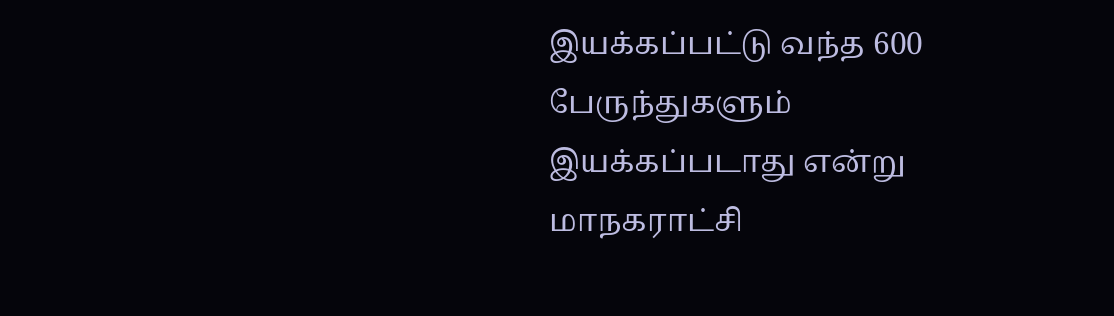இயக்கப்பட்டு வந்த 600 பேருந்துகளும் இயக்கப்படாது என்று மாநகராட்சி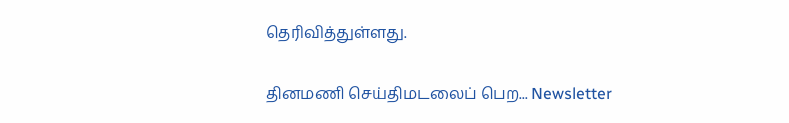தெரிவித்துள்ளது.

தினமணி செய்திமடலைப் பெற... Newsletter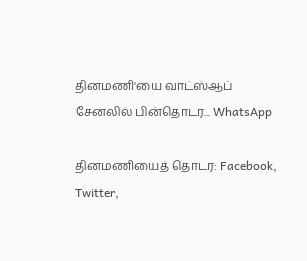தினமணி'யை வாட்ஸ்ஆப் சேனலில் பின்தொடர... WhatsApp

தினமணியைத் தொடர: Facebook, Twitter,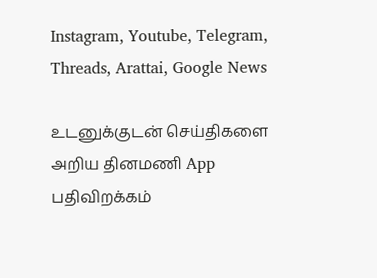Instagram, Youtube, Telegram, Threads, Arattai, Google News

உடனுக்குடன் செய்திகளை அறிய தினமணி App பதிவிறக்கம்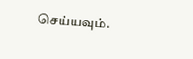செய்யவும்.